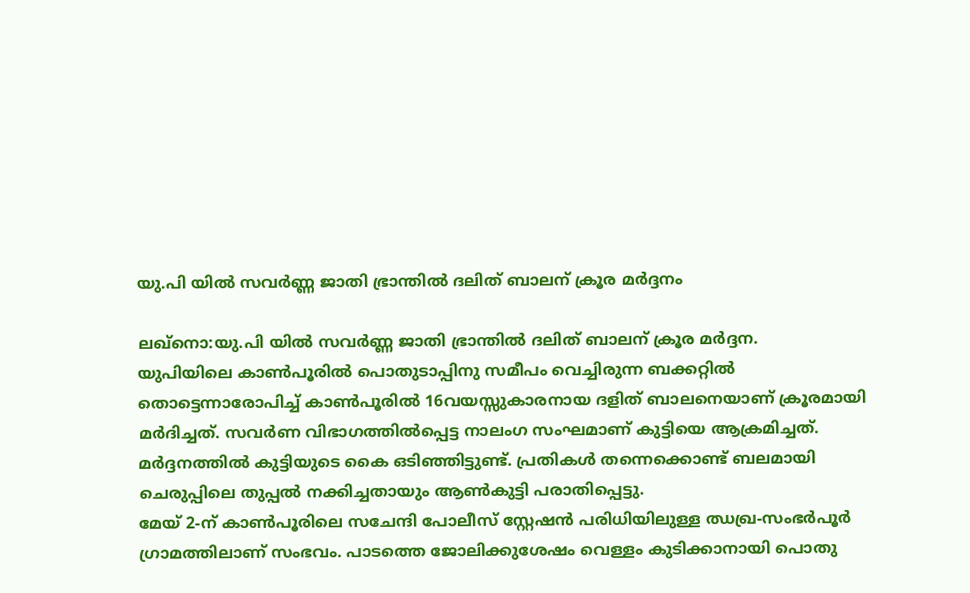യു.പി യിൽ സവർണ്ണ ജാതി ഭ്രാന്തിൽ ദലിത് ബാലന് ക്രൂര മർദ്ദനം

ലഖ്നൊ:യു.പി യിൽ സവർണ്ണ ജാതി ഭ്രാന്തിൽ ദലിത് ബാലന് ക്രൂര മർദ്ദന.
യുപിയിലെ കാണ്‍പൂരില്‍ പൊതുടാപ്പിനു സമീപം വെച്ചിരുന്ന ബക്കറ്റില്‍ തൊട്ടെന്നാരോപിച്ച് കാണ്‍പൂരില്‍ 16വയസ്സുകാരനായ ദളിത് ബാലനെയാണ് ക്രൂരമായി മര്‍ദിച്ചത്. സവര്‍ണ വിഭാഗത്തില്‍പ്പെട്ട നാലംഗ സംഘമാണ് കുട്ടിയെ ആക്രമിച്ചത്. മര്‍ദ്ദനത്തില്‍ കുട്ടിയുടെ കൈ ഒടിഞ്ഞിട്ടുണ്ട്. പ്രതികള്‍ തന്നെക്കൊണ്ട് ബലമായി ചെരുപ്പിലെ തുപ്പല്‍ നക്കിച്ചതായും ആണ്‍കുട്ടി പരാതിപ്പെട്ടു.
മേയ് 2-ന് കാണ്‍പൂരിലെ സചേന്ദി പോലീസ് സ്റ്റേഷന്‍ പരിധിയിലുള്ള ഝഖ്ര-സംഭര്‍പൂര്‍ ഗ്രാമത്തിലാണ് സംഭവം. പാടത്തെ ജോലിക്കുശേഷം വെള്ളം കുടിക്കാനായി പൊതു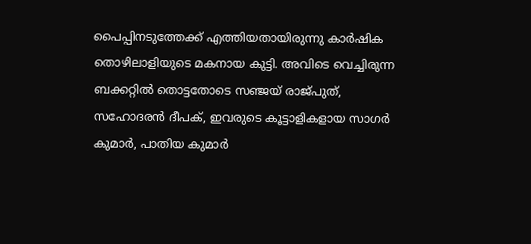പൈപ്പിനടുത്തേക്ക് എത്തിയതായിരുന്നു കാര്‍ഷിക തൊഴിലാളിയുടെ മകനായ കുട്ടി. അവിടെ വെച്ചിരുന്ന ബക്കറ്റില്‍ തൊട്ടതോടെ സഞ്ജയ് രാജ്പുത്, സഹോദരന്‍ ദീപക്, ഇവരുടെ കൂട്ടാളികളായ സാഗര്‍ കുമാര്‍, പാതിയ കുമാര്‍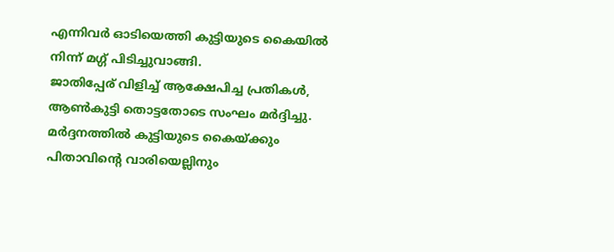എന്നിവര്‍ ഓടിയെത്തി കുട്ടിയുടെ കൈയില്‍ നിന്ന് മഗ്ഗ് പിടിച്ചുവാങ്ങി.
ജാതിപ്പേര് വിളിച്ച് ആക്ഷേപിച്ച പ്രതികള്‍, ആണ്‍കുട്ടി തൊട്ടതോടെ സംഘം മര്‍ദ്ദിച്ചു. മര്‍ദ്ദനത്തില്‍ കുട്ടിയുടെ കൈയ്ക്കും പിതാവിന്റെ വാരിയെല്ലിനും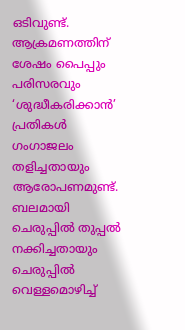ഒടിവുണ്ട്. ആക്രമണത്തിന് ശേഷം പൈപ്പും പരിസരവും ‘ശുദ്ധീകരിക്കാന്‍’ പ്രതികള്‍ ഗംഗാജലം തളിച്ചതായും ആരോപണമുണ്ട്. ബലമായി ചെരുപ്പില്‍ തുപ്പല്‍ നക്കിച്ചതായും ചെരുപ്പില്‍ വെള്ളമൊഴിച്ച്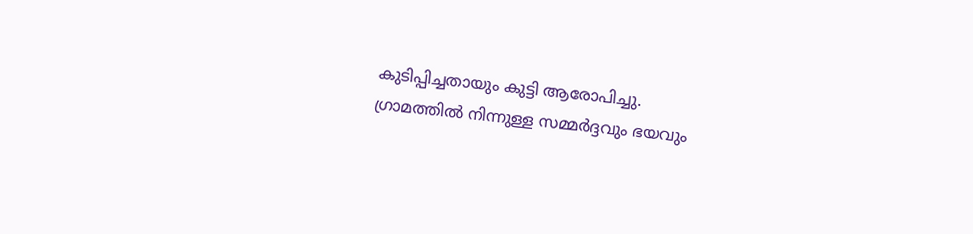കുടിപ്പിച്ചതായും കുട്ടി ആരോപിച്ചു.
ഗ്രാമത്തില്‍ നിന്നുള്ള സമ്മര്‍ദ്ദവും ഭയവും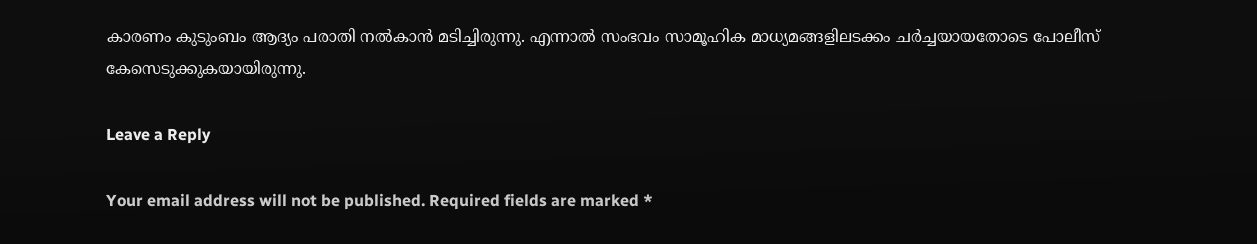കാരണം കുടുംബം ആദ്യം പരാതി നല്‍കാന്‍ മടിച്ചിരുന്നു. എന്നാല്‍ സംഭവം സാമൂഹിക മാധ്യമങ്ങളിലടക്കം ചര്‍ച്ചയായതോടെ പോലീസ് കേസെടുക്കുകയായിരുന്നു.

Leave a Reply

Your email address will not be published. Required fields are marked *